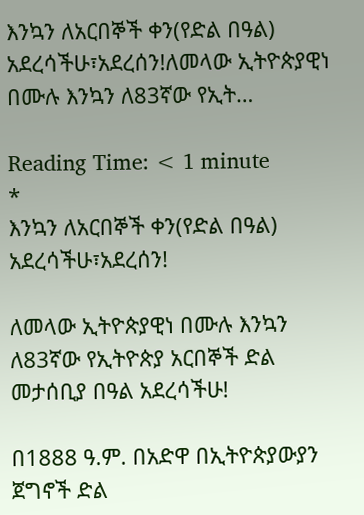እንኳን ለአርበኞች ቀን(የድል በዓል) አደረሳችሁ፣አደረሰን!ለመላው ኢትዮጵያዊነ በሙሉ እንኳን ለ83ኛው የኢት…

Reading Time: < 1 minute
*
እንኳን ለአርበኞች ቀን(የድል በዓል) አደረሳችሁ፣አደረሰን!

ለመላው ኢትዮጵያዊነ በሙሉ እንኳን ለ83ኛው የኢትዮጵያ አርበኞች ድል መታሰቢያ በዓል አደረሳችሁ!

በ1888 ዓ.ም. በአድዋ በኢትዮጵያውያን ጀግኖች ድል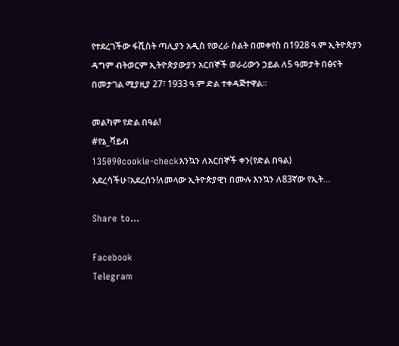የተደረገችው ፋሺስት ጣሊያን አዲስ የወረራ ስልት በመቀየስ በ1928 ዓ.ም ኢትዮጵያን ዳግም ብትወርም ኢትዮጵያውያን አርበኞች ወራሪውን ኃይል ለ5 ዓመታት በፅናት በመታገል ሚያዚያ 27፣ 1933 ዓ.ም ድል ተቀዳጅተዋል።

መልካም የድል በዓል!
#የኔ_ቫይብ
135090cookie-checkእንኳን ለአርበኞች ቀን(የድል በዓል) አደረሳችሁ፣አደረሰን!ለመላው ኢትዮጵያዊነ በሙሉ እንኳን ለ83ኛው የኢት…

Share to...

Facebook
Telegram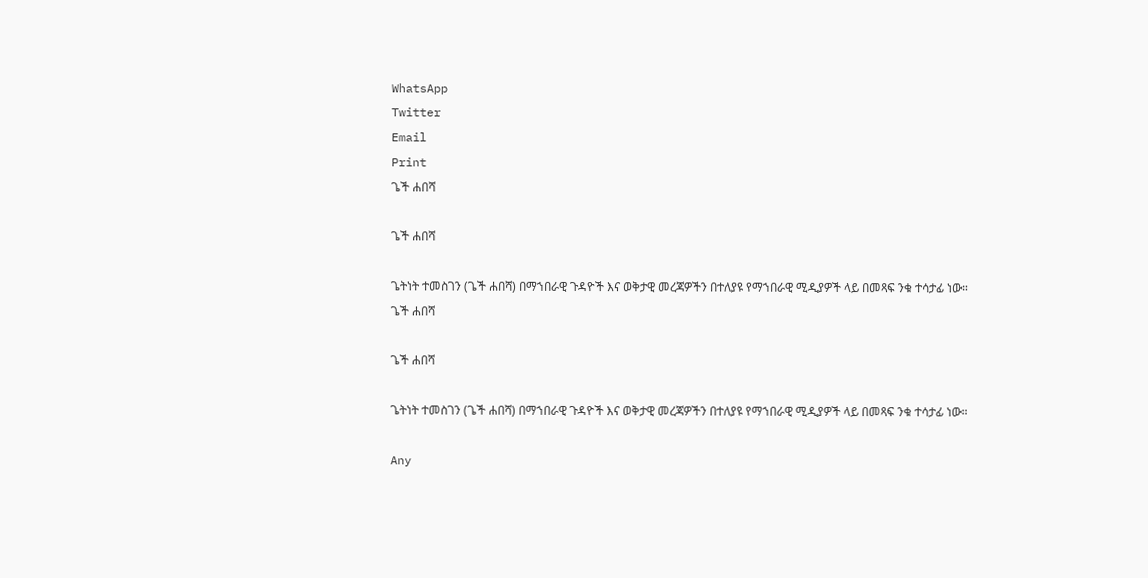WhatsApp
Twitter
Email
Print
ጌች ሐበሻ

ጌች ሐበሻ

ጌትነት ተመስገን (ጌች ሐበሻ) በማኀበራዊ ጉዳዮች እና ወቅታዊ መረጃዎችን በተለያዩ የማኀበራዊ ሚዲያዎች ላይ በመጻፍ ንቁ ተሳታፊ ነው።
ጌች ሐበሻ

ጌች ሐበሻ

ጌትነት ተመስገን (ጌች ሐበሻ) በማኀበራዊ ጉዳዮች እና ወቅታዊ መረጃዎችን በተለያዩ የማኀበራዊ ሚዲያዎች ላይ በመጻፍ ንቁ ተሳታፊ ነው።

Any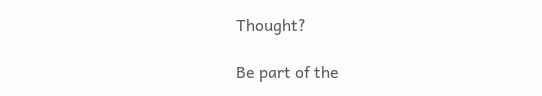Thought?

Be part of the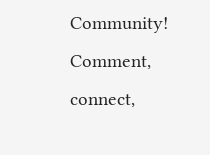Community! Comment, connect,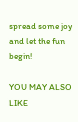spread some joy and let the fun begin!

YOU MAY ALSO LIKE